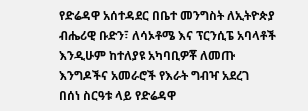የድሬዳዋ አሰተዳደር በቤተ መንግስት ለኢትዮጵያ ብሔሪዊ ቡድን፣ ለሳኦቶሜ እና ፕርንሲፔ አባላቶች እንዲሁም ከተለያዩ አካባቢዎቾ ለመጡ እንግዶችና አመራሮች የእራት ግብዣ አደረገ
በሰነ ስርዓቱ ላይ የድሬዳዋ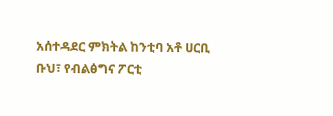አሰተዳደር ምክትል ከንቲባ አቶ ሀርቢ ቡህ፣ የብልፅግና ፖርቲ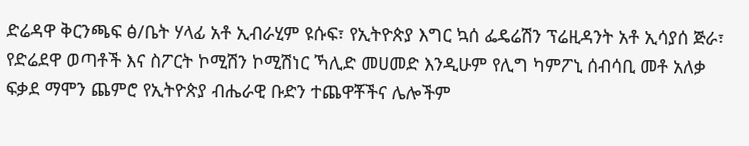ድሬዳዋ ቅርንጫፍ ፅ/ቤት ሃላፊ አቶ ኢብራሂም ዩሱፍ፣ የኢትዮጵያ እግር ኳሰ ፌዴሬሽን ፕሬዚዳንት አቶ ኢሳያሰ ጅራ፣ የድሬደዋ ወጣቶች እና ስፖርት ኮሚሽን ኮሚሽነር ኻሊድ መሀመድ እንዲሁም የሊግ ካምፖኒ ሰብሳቢ መቶ አለቃ ፍቃደ ማሞን ጨምሮ የኢትዮጵያ ብሔራዊ ቡድን ተጨዋቾችና ሌሎችም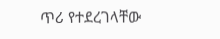ጥሪ የተደረገላቸው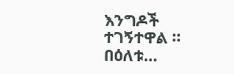እንግዶች ተገኝተዋል ። በዕለቱ…